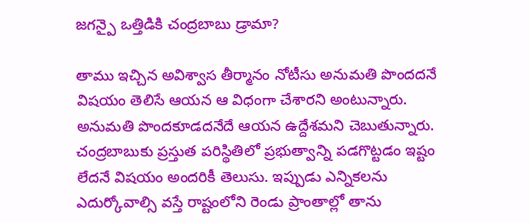జగన్పై ఒత్తిడికి చంద్రబాబు డ్రామా?

తాము ఇచ్చిన అవిశ్వాస తీర్మానం నోటీసు అనుమతి పొందదనే విషయం తెలిసే ఆయన ఆ విధంగా చేశారని అంటున్నారు. అనుమతి పొందకూడదనేదే ఆయన ఉద్దేశమని చెబుతున్నారు. చంద్రబాబుకు ప్రస్తుత పరిస్థితిలో ప్రభుత్వాన్ని పడగొట్టడం ఇష్టం లేదనే విషయం అందరికీ తెలుసు. ఇప్పుడు ఎన్నికలను ఎదుర్కోవాల్సి వస్తే రాష్టంలోని రెండు ప్రాంతాల్లో తాను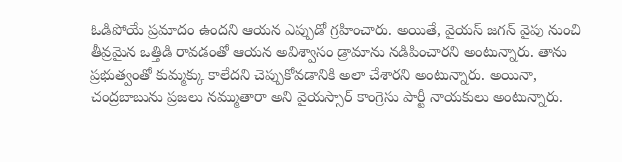ఓడిపోయే ప్రమాదం ఉందని ఆయన ఎప్పుడో గ్రహించారు. అయితే, వైయస్ జగన్ వైపు నుంచి తీవ్రమైన ఒత్తిడి రావడంతో ఆయన అవిశ్వాసం డ్రామాను నడిపించారని అంటున్నారు. తాను ప్రభుత్వంతో కుమ్మక్కు కాలేదని చెప్పుకోవడానికి అలా చేశారని అంటున్నారు. అయినా, చంద్రబాబును ప్రజలు నమ్ముతారా అని వైయస్సార్ కాంగ్రెసు పార్టీ నాయకులు అంటున్నారు.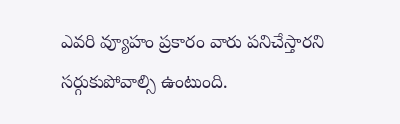ఎవరి వ్యూహం ప్రకారం వారు పనిచేస్తారని సర్గుకుపోవాల్సి ఉంటుంది.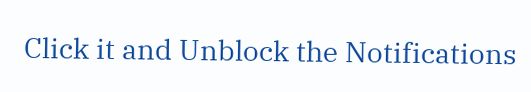Click it and Unblock the Notifications